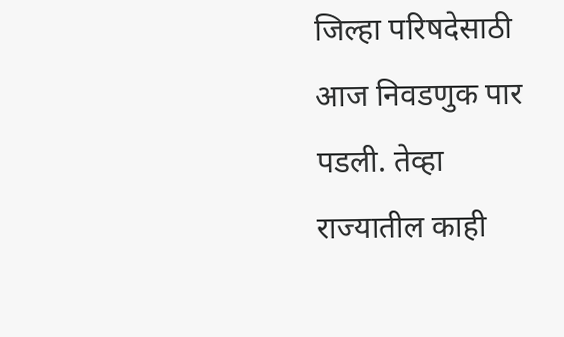जिल्हा परिषदेसाठी आज निवडणुक पार पडली. तेव्हा राज्यातील काही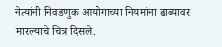नेत्यांनी निवडणुक आयोगाच्या नियमांना ढाब्यावर मारल्याचे चित्र दिसले.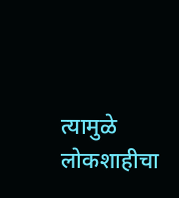त्यामुळे लोकशाहीचा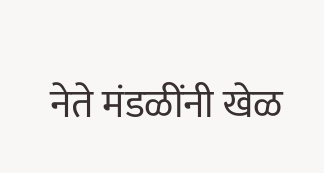नेते मंडळींनी खेळ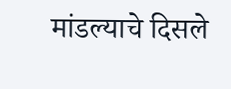मांडल्याचे दिसले